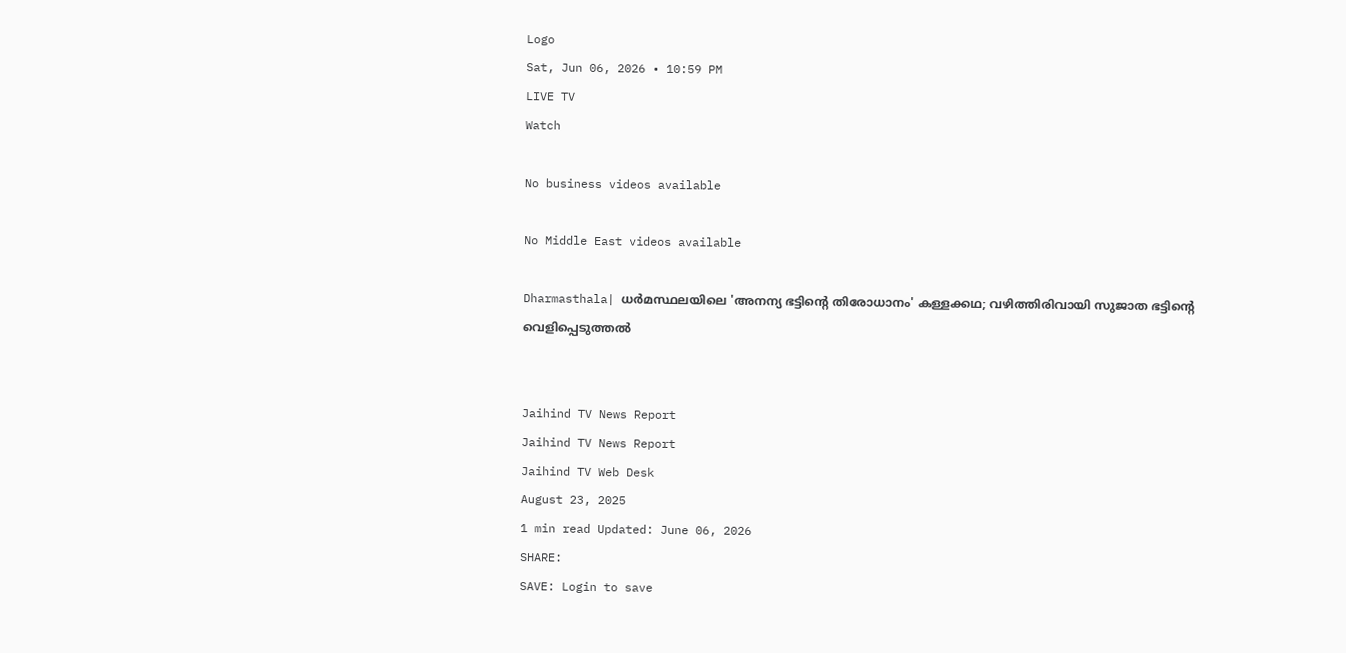Logo
Sat, Jun 06, 2026 • 10:59 PM
LIVE TV
Watch

No business videos available

No Middle East videos available

Dharmasthala| ധര്‍മസ്ഥലയിലെ 'അനന്യ ഭട്ടിന്റെ തിരോധാനം' കള്ളക്കഥ; വഴിത്തിരിവായി സുജാത ഭട്ടിന്റെ വെളിപ്പെടുത്തല്‍


Jaihind TV News Report
Jaihind TV News Report
Jaihind TV Web Desk
August 23, 2025
1 min read Updated: June 06, 2026
SHARE:
SAVE: Login to save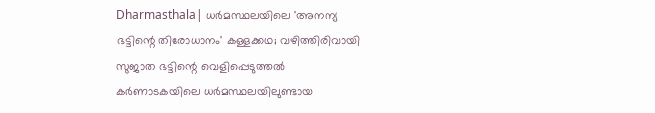Dharmasthala| ധര്‍മസ്ഥലയിലെ 'അനന്യ ഭട്ടിന്റെ തിരോധാനം' കള്ളക്കഥ; വഴിത്തിരിവായി സുജാത ഭട്ടിന്റെ വെളിപ്പെടുത്തല്‍
കര്‍ണാടകയിലെ ധര്‍മസ്ഥലയിലുണ്ടായ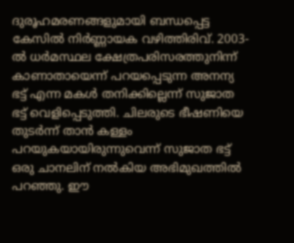ദുരൂഹമരണങ്ങളുമായി ബന്ധപ്പെട്ട കേസില്‍ നിര്‍ണ്ണായക വഴിത്തിരിവ്. 2003-ല്‍ ധര്‍മസ്ഥല ക്ഷേത്രപരിസരത്തുനിന്ന് കാണാതായെന്ന് പറയപ്പെടുന്ന അനന്യ ഭട്ട് എന്ന മകള്‍ തനിക്കില്ലെന്ന് സുജാത ഭട്ട് വെളിപ്പെടുത്തി. ചിലരുടെ ഭീഷണിയെ തുടര്‍ന്ന് താന്‍ കള്ളം പറയുകയായിരുന്നുവെന്ന് സുജാത ഭട്ട് ഒരു ചാനലിന് നല്‍കിയ അഭിമുഖത്തില്‍ പറഞ്ഞു. ഈ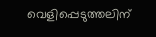വെളിപ്പെടുത്തലിന്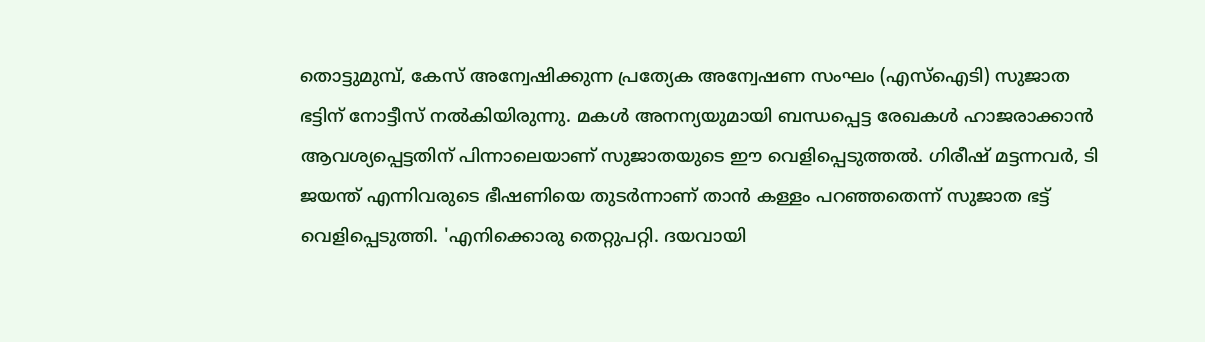തൊട്ടുമുമ്പ്, കേസ് അന്വേഷിക്കുന്ന പ്രത്യേക അന്വേഷണ സംഘം (എസ്ഐടി) സുജാത ഭട്ടിന് നോട്ടീസ് നല്‍കിയിരുന്നു. മകള്‍ അനന്യയുമായി ബന്ധപ്പെട്ട രേഖകള്‍ ഹാജരാക്കാന്‍ ആവശ്യപ്പെട്ടതിന് പിന്നാലെയാണ് സുജാതയുടെ ഈ വെളിപ്പെടുത്തല്‍. ഗിരീഷ് മട്ടന്നവര്‍, ടി ജയന്ത് എന്നിവരുടെ ഭീഷണിയെ തുടര്‍ന്നാണ് താന്‍ കള്ളം പറഞ്ഞതെന്ന് സുജാത ഭട്ട് വെളിപ്പെടുത്തി. 'എനിക്കൊരു തെറ്റുപറ്റി. ദയവായി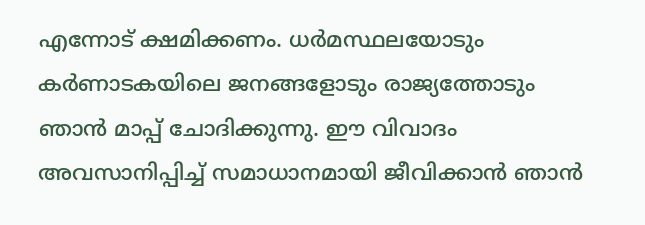എന്നോട് ക്ഷമിക്കണം. ധര്‍മസ്ഥലയോടും കര്‍ണാടകയിലെ ജനങ്ങളോടും രാജ്യത്തോടും ഞാന്‍ മാപ്പ് ചോദിക്കുന്നു. ഈ വിവാദം അവസാനിപ്പിച്ച് സമാധാനമായി ജീവിക്കാന്‍ ഞാന്‍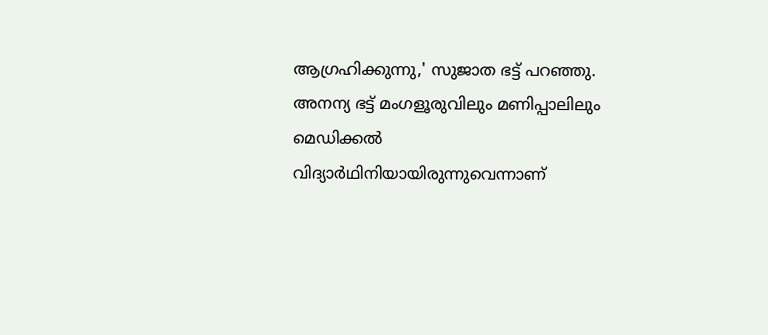ആഗ്രഹിക്കുന്നു,' സുജാത ഭട്ട് പറഞ്ഞു. അനന്യ ഭട്ട് മംഗളൂരുവിലും മണിപ്പാലിലും മെഡിക്കല്‍ വിദ്യാര്‍ഥിനിയായിരുന്നുവെന്നാണ്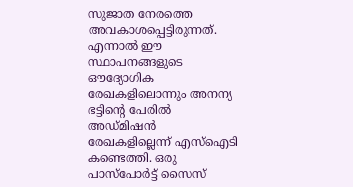സുജാത നേരത്തെ അവകാശപ്പെട്ടിരുന്നത്. എന്നാല്‍ ഈ സ്ഥാപനങ്ങളുടെ ഔദ്യോഗിക രേഖകളിലൊന്നും അനന്യ ഭട്ടിന്റെ പേരില്‍ അഡ്മിഷന്‍ രേഖകളില്ലെന്ന് എസ്ഐടി കണ്ടെത്തി. ഒരു പാസ്പോര്‍ട്ട് സൈസ്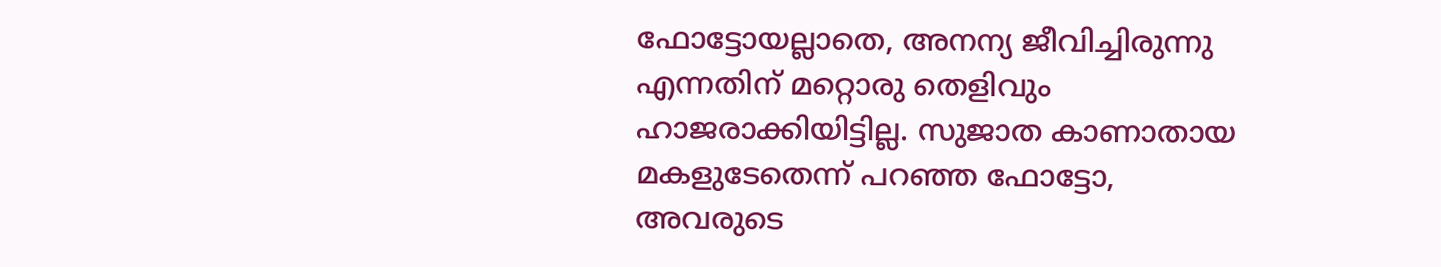ഫോട്ടോയല്ലാതെ, അനന്യ ജീവിച്ചിരുന്നു എന്നതിന് മറ്റൊരു തെളിവും ഹാജരാക്കിയിട്ടില്ല. സുജാത കാണാതായ മകളുടേതെന്ന് പറഞ്ഞ ഫോട്ടോ, അവരുടെ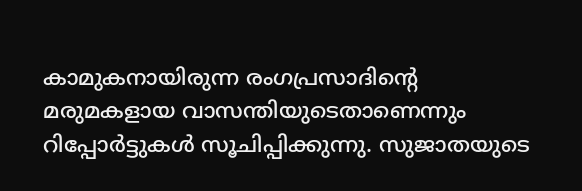കാമുകനായിരുന്ന രംഗപ്രസാദിന്റെ മരുമകളായ വാസന്തിയുടെതാണെന്നും റിപ്പോര്‍ട്ടുകള്‍ സൂചിപ്പിക്കുന്നു. സുജാതയുടെ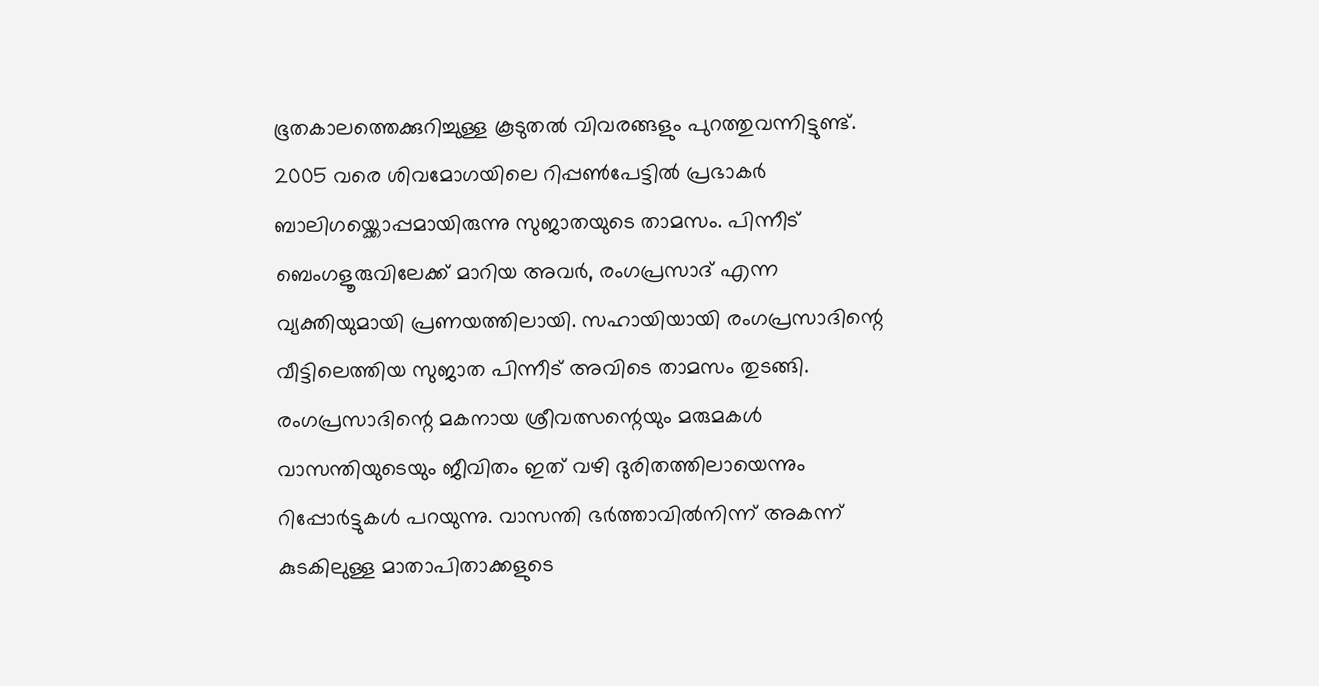ഭൂതകാലത്തെക്കുറിച്ചുള്ള കൂടുതല്‍ വിവരങ്ങളും പുറത്തുവന്നിട്ടുണ്ട്. 2005 വരെ ശിവമോഗയിലെ റിപ്പണ്‍പേട്ടില്‍ പ്രഭാകര്‍ ബാലിഗയ്ക്കൊപ്പമായിരുന്നു സുജാതയുടെ താമസം. പിന്നീട് ബെംഗളൂരുവിലേക്ക് മാറിയ അവര്‍, രംഗപ്രസാദ് എന്ന വ്യക്തിയുമായി പ്രണയത്തിലായി. സഹായിയായി രംഗപ്രസാദിന്റെ വീട്ടിലെത്തിയ സുജാത പിന്നീട് അവിടെ താമസം തുടങ്ങി. രംഗപ്രസാദിന്റെ മകനായ ശ്രീവത്സന്റെയും മരുമകള്‍ വാസന്തിയുടെയും ജീവിതം ഇത് വഴി ദുരിതത്തിലായെന്നും റിപ്പോര്‍ട്ടുകള്‍ പറയുന്നു. വാസന്തി ഭര്‍ത്താവില്‍നിന്ന് അകന്ന് കുടകിലുള്ള മാതാപിതാക്കളുടെ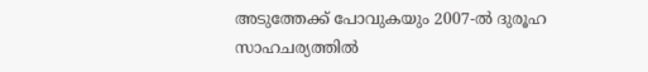അടുത്തേക്ക് പോവുകയും 2007-ല്‍ ദുരൂഹ സാഹചര്യത്തില്‍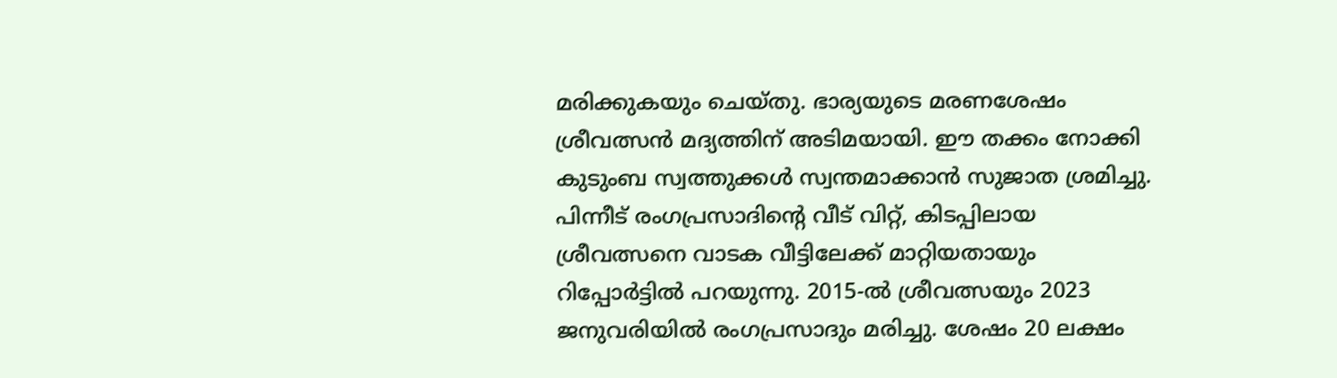മരിക്കുകയും ചെയ്തു. ഭാര്യയുടെ മരണശേഷം ശ്രീവത്സന്‍ മദ്യത്തിന് അടിമയായി. ഈ തക്കം നോക്കി കുടുംബ സ്വത്തുക്കള്‍ സ്വന്തമാക്കാന്‍ സുജാത ശ്രമിച്ചു. പിന്നീട് രംഗപ്രസാദിന്റെ വീട് വിറ്റ്, കിടപ്പിലായ ശ്രീവത്സനെ വാടക വീട്ടിലേക്ക് മാറ്റിയതായും റിപ്പോര്‍ട്ടില്‍ പറയുന്നു. 2015-ല്‍ ശ്രീവത്സയും 2023 ജനുവരിയില്‍ രംഗപ്രസാദും മരിച്ചു. ശേഷം 20 ലക്ഷം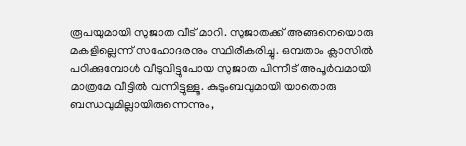രൂപയുമായി സുജാത വീട് മാറി. സുജാതക്ക് അങ്ങനെയൊരു മകളില്ലെന്ന് സഹോദരനും സ്ഥിരീകരിച്ചു. ഒമ്പതാം ക്ലാസില്‍ പഠിക്കുമ്പോള്‍ വീടുവിട്ടുപോയ സുജാത പിന്നീട് അപൂര്‍വമായി മാത്രമേ വീട്ടില്‍ വന്നിട്ടുള്ളൂ. കുടുംബവുമായി യാതൊരു ബന്ധവുമില്ലായിരുന്നെന്നും,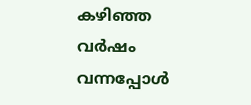കഴിഞ്ഞ വര്‍ഷം വന്നപ്പോള്‍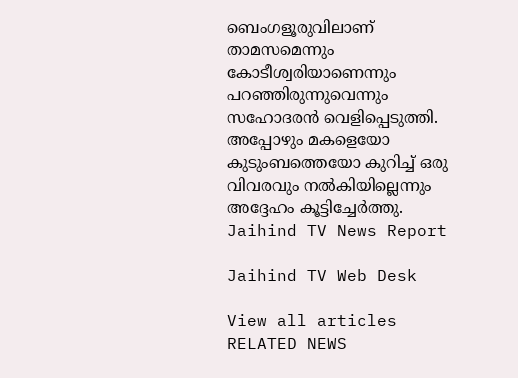ബെംഗളൂരുവിലാണ് താമസമെന്നും കോടീശ്വരിയാണെന്നും പറഞ്ഞിരുന്നുവെന്നും സഹോദരന്‍ വെളിപ്പെടുത്തി. അപ്പോഴും മകളെയോ കുടുംബത്തെയോ കുറിച്ച് ഒരു വിവരവും നല്‍കിയില്ലെന്നും അദ്ദേഹം കൂട്ടിച്ചേര്‍ത്തു.
Jaihind TV News Report

Jaihind TV Web Desk

View all articles
RELATED NEWS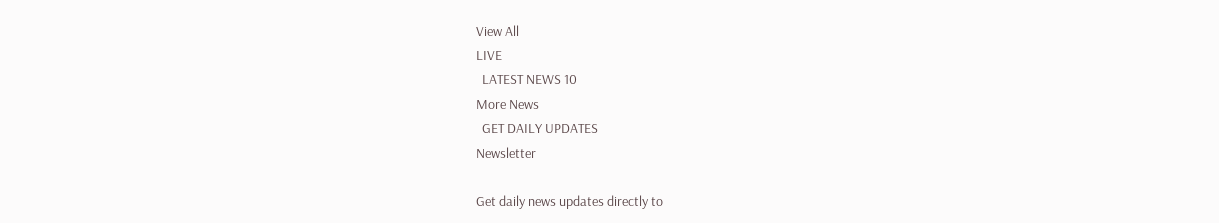View All
LIVE
  LATEST NEWS 10
More News
  GET DAILY UPDATES
Newsletter

Get daily news updates directly to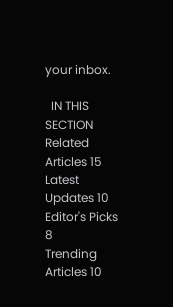your inbox.

  IN THIS SECTION
Related Articles 15
Latest Updates 10
Editor's Picks 8
Trending Articles 10